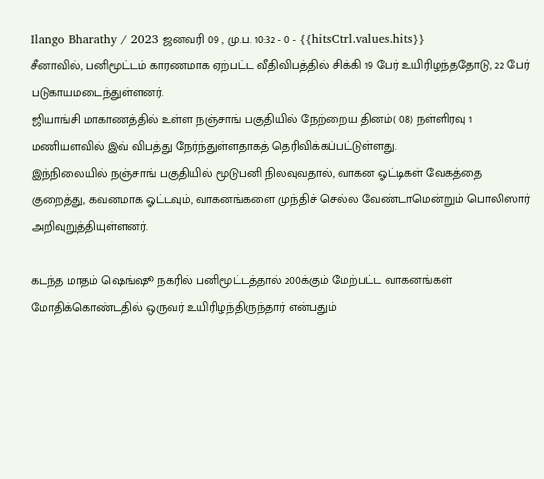Ilango Bharathy / 2023 ஜனவரி 09 , மு.ப. 10:32 - 0 - {{hitsCtrl.values.hits}}
சீனாவில், பனிமூட்டம் காரணமாக ஏற்பட்ட வீதிவிபத்தில் சிக்கி 19 பேர் உயிரிழந்ததோடு, 22 பேர் படுகாயமடைந்துள்ளனர்.
ஜியாங்சி மாகாணத்தில் உள்ள நஞ்சாங் பகுதியில் நேற்றைய தினம்( 08) நள்ளிரவு 1 மணியளவில் இவ் விபத்து நேர்ந்துள்ளதாகத் தெரிவிக்கப்பட்டுள்ளது.
இந்நிலையில் நஞ்சாங் பகுதியில் மூடுபனி நிலவுவதால், வாகன ஓட்டிகள் வேகத்தை குறைத்து, கவனமாக ஓட்டவும், வாகனங்களை முந்திச் செல்ல வேண்டாமென்றும் பொலிஸார் அறிவுறுத்தியுள்ளனர்.

கடந்த மாதம் ஷெங்ஷூ நகரில் பனிமூட்டத்தால் 200க்கும் மேற்பட்ட வாகனங்கள் மோதிக்கொண்டதில் ஒருவர் உயிரிழந்திருந்தார் என்பதும்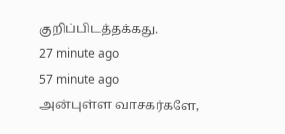குறிப்பிடத்தக்கது.
27 minute ago
57 minute ago
அன்புள்ள வாசகர்களே,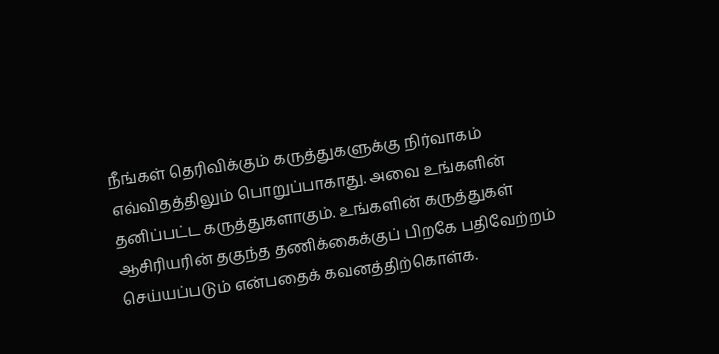நீங்கள் தெரிவிக்கும் கருத்துகளுக்கு நிர்வாகம் எவ்விதத்திலும் பொறுப்பாகாது. அவை உங்களின் தனிப்பட்ட கருத்துகளாகும். உங்களின் கருத்துகள் ஆசிரியரின் தகுந்த தணிக்கைக்குப் பிறகே பதிவேற்றம் செய்யப்படும் என்பதைக் கவனத்திற்கொள்க.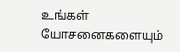உங்கள் யோசனைகளையும்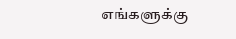எங்களுக்கு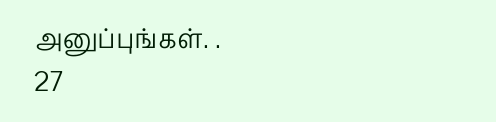அனுப்புங்கள். .
27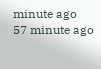minute ago
57 minute ago